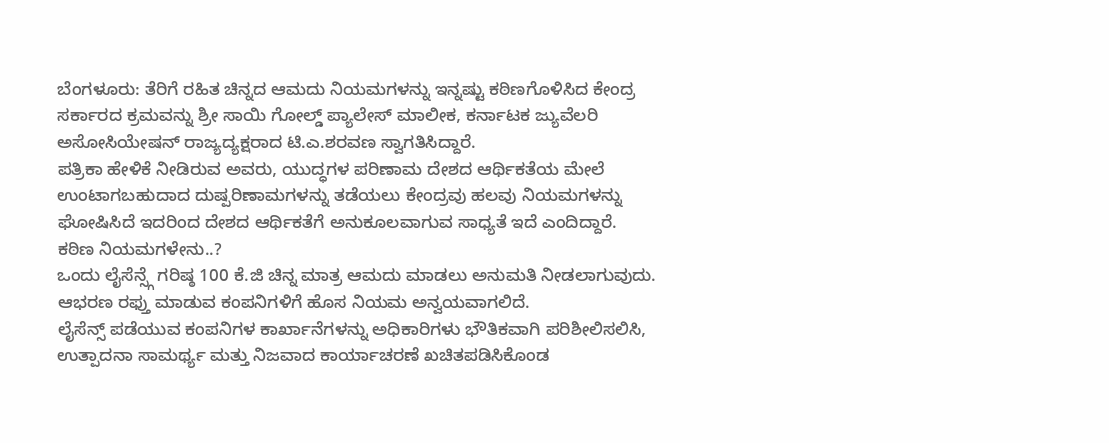ಬೆಂಗಳೂರು: ತೆರಿಗೆ ರಹಿತ ಚಿನ್ನದ ಆಮದು ನಿಯಮಗಳನ್ನು ಇನ್ನಷ್ಟು ಕಠಿಣಗೊಳಿಸಿದ ಕೇಂದ್ರ ಸರ್ಕಾರದ ಕ್ರಮವನ್ನು ಶ್ರೀ ಸಾಯಿ ಗೋಲ್ಡ್ ಪ್ಯಾಲೇಸ್ ಮಾಲೀಕ, ಕರ್ನಾಟಕ ಜ್ಯುವೆಲರಿ ಅಸೋಸಿಯೇಷನ್ ರಾಜ್ಯದ್ಯಕ್ಷರಾದ ಟಿ.ಎ.ಶರವಣ ಸ್ವಾಗತಿಸಿದ್ದಾರೆ.
ಪತ್ರಿಕಾ ಹೇಳಿಕೆ ನೀಡಿರುವ ಅವರು, ಯುದ್ಧಗಳ ಪರಿಣಾಮ ದೇಶದ ಆರ್ಥಿಕತೆಯ ಮೇಲೆ ಉಂಟಾಗಬಹುದಾದ ದುಷ್ಪರಿಣಾಮಗಳನ್ನು ತಡೆಯಲು ಕೇಂದ್ರವು ಹಲವು ನಿಯಮಗಳನ್ನು ಘೋಷಿಸಿದೆ ಇದರಿಂದ ದೇಶದ ಆರ್ಥಿಕತೆಗೆ ಅನುಕೂಲವಾಗುವ ಸಾಧ್ಯತೆ ಇದೆ ಎಂದಿದ್ದಾರೆ.
ಕಠಿಣ ನಿಯಮಗಳೇನು..?
ಒಂದು ಲೈಸೆನ್ಸ್ಗೆ ಗರಿಷ್ಠ 100 ಕೆ.ಜಿ ಚಿನ್ನ ಮಾತ್ರ ಆಮದು ಮಾಡಲು ಅನುಮತಿ ನೀಡಲಾಗುವುದು.
ಆಭರಣ ರಫ್ತು ಮಾಡುವ ಕಂಪನಿಗಳಿಗೆ ಹೊಸ ನಿಯಮ ಅನ್ವಯವಾಗಲಿದೆ.
ಲೈಸೆನ್ಸ್ ಪಡೆಯುವ ಕಂಪನಿಗಳ ಕಾರ್ಖಾನೆಗಳನ್ನು ಅಧಿಕಾರಿಗಳು ಭೌತಿಕವಾಗಿ ಪರಿಶೀಲಿಸಲಿಸಿ, ಉತ್ಪಾದನಾ ಸಾಮರ್ಥ್ಯ ಮತ್ತು ನಿಜವಾದ ಕಾರ್ಯಾಚರಣೆ ಖಚಿತಪಡಿಸಿಕೊಂಡ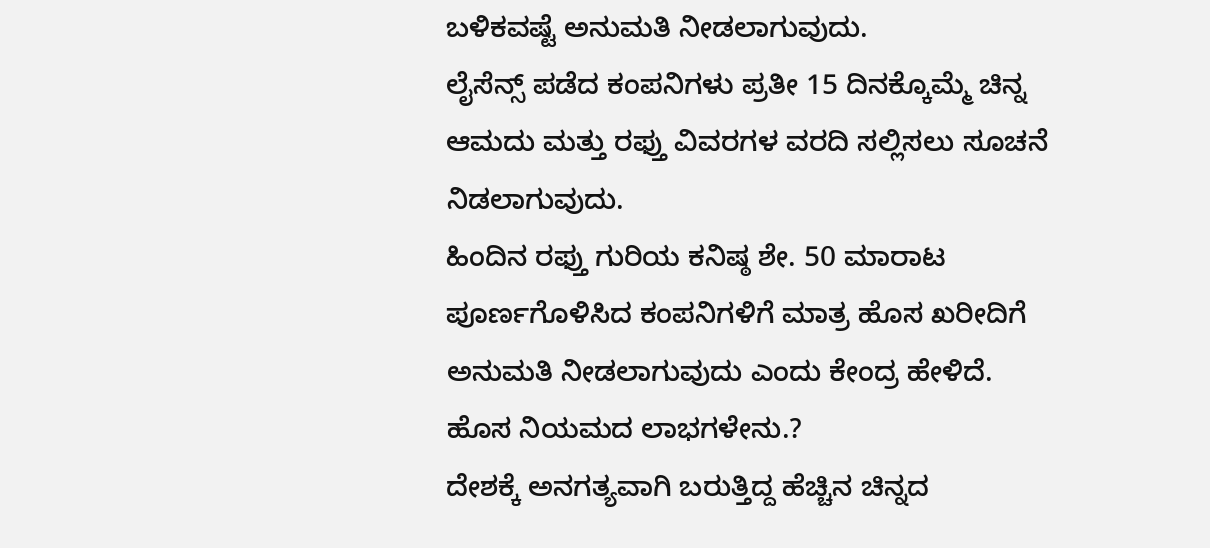ಬಳಿಕವಷ್ಟೆ ಅನುಮತಿ ನೀಡಲಾಗುವುದು.
ಲೈಸೆನ್ಸ್ ಪಡೆದ ಕಂಪನಿಗಳು ಪ್ರತೀ 15 ದಿನಕ್ಕೊಮ್ಮೆ ಚಿನ್ನ ಆಮದು ಮತ್ತು ರಫ್ತು ವಿವರಗಳ ವರದಿ ಸಲ್ಲಿಸಲು ಸೂಚನೆ ನಿಡಲಾಗುವುದು.
ಹಿಂದಿನ ರಫ್ತು ಗುರಿಯ ಕನಿಷ್ಠ ಶೇ. 50 ಮಾರಾಟ ಪೂರ್ಣಗೊಳಿಸಿದ ಕಂಪನಿಗಳಿಗೆ ಮಾತ್ರ ಹೊಸ ಖರೀದಿಗೆ ಅನುಮತಿ ನೀಡಲಾಗುವುದು ಎಂದು ಕೇಂದ್ರ ಹೇಳಿದೆ.
ಹೊಸ ನಿಯಮದ ಲಾಭಗಳೇನು.?
ದೇಶಕ್ಕೆ ಅನಗತ್ಯವಾಗಿ ಬರುತ್ತಿದ್ದ ಹೆಚ್ಚಿನ ಚಿನ್ನದ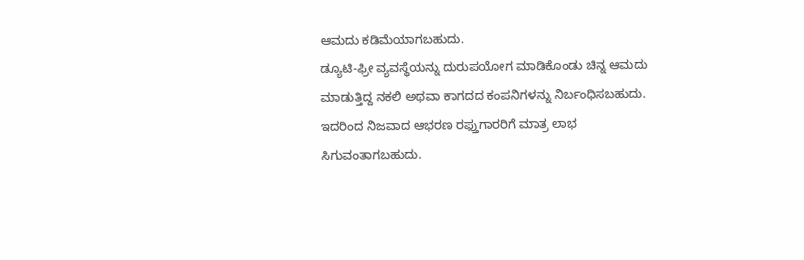ಆಮದು ಕಡಿಮೆಯಾಗಬಹುದು.
ಡ್ಯೂಟಿ-ಫ್ರೀ ವ್ಯವಸ್ಥೆಯನ್ನು ದುರುಪಯೋಗ ಮಾಡಿಕೊಂಡು ಚಿನ್ನ ಆಮದು ಮಾಡುತ್ತಿದ್ದ ನಕಲಿ ಅಥವಾ ಕಾಗದದ ಕಂಪನಿಗಳನ್ನು ನಿರ್ಬಂಧಿಸಬಹುದು.
ಇದರಿಂದ ನಿಜವಾದ ಆಭರಣ ರಫ್ತುಗಾರರಿಗೆ ಮಾತ್ರ ಲಾಭ ಸಿಗುವಂತಾಗಬಹುದು.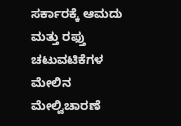ಸರ್ಕಾರಕ್ಕೆ ಆಮದು ಮತ್ತು ರಫ್ತು ಚಟುವಟಿಕೆಗಳ ಮೇಲಿನ ಮೇಲ್ವಿಚಾರಣೆ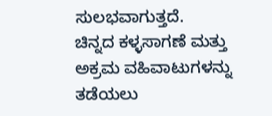ಸುಲಭವಾಗುತ್ತದೆ.
ಚಿನ್ನದ ಕಳ್ಳಸಾಗಣೆ ಮತ್ತು ಅಕ್ರಮ ವಹಿವಾಟುಗಳನ್ನು ತಡೆಯಲು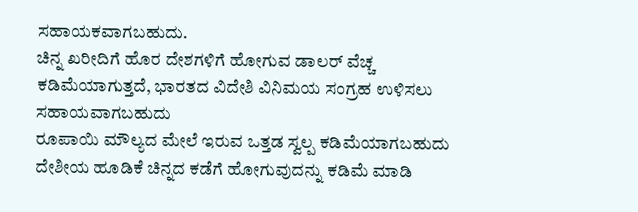ಸಹಾಯಕವಾಗಬಹುದು.
ಚಿನ್ನ ಖರೀದಿಗೆ ಹೊರ ದೇಶಗಳಿಗೆ ಹೋಗುವ ಡಾಲರ್ ವೆಚ್ಚ ಕಡಿಮೆಯಾಗುತ್ತದೆ, ಭಾರತದ ವಿದೇಶಿ ವಿನಿಮಯ ಸಂಗ್ರಹ ಉಳಿಸಲು ಸಹಾಯವಾಗಬಹುದು
ರೂಪಾಯಿ ಮೌಲ್ಯದ ಮೇಲೆ ಇರುವ ಒತ್ತಡ ಸ್ವಲ್ಪ ಕಡಿಮೆಯಾಗಬಹುದು
ದೇಶೀಯ ಹೂಡಿಕೆ ಚಿನ್ನದ ಕಡೆಗೆ ಹೋಗುವುದನ್ನು ಕಡಿಮೆ ಮಾಡಿ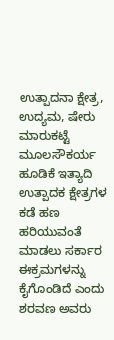ಉತ್ಪಾದನಾ ಕ್ಷೇತ್ರ, ಉದ್ಯಮ, ಷೇರು ಮಾರುಕಟ್ಟೆ ಮೂಲಸೌಕರ್ಯ ಹೂಡಿಕೆ ಇತ್ಯಾದಿ ಉತ್ಪಾದಕ ಕ್ಷೇತ್ರಗಳ ಕಡೆ ಹಣ ಹರಿಯುವಂತೆ ಮಾಡಲು ಸರ್ಕಾರ ಈಕ್ರಮಗಳನ್ನು ಕೈಗೊಂಡಿದೆ ಎಂದು ಶರವಣ ಅವರು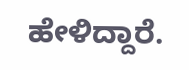ಹೇಳಿದ್ದಾರೆ.